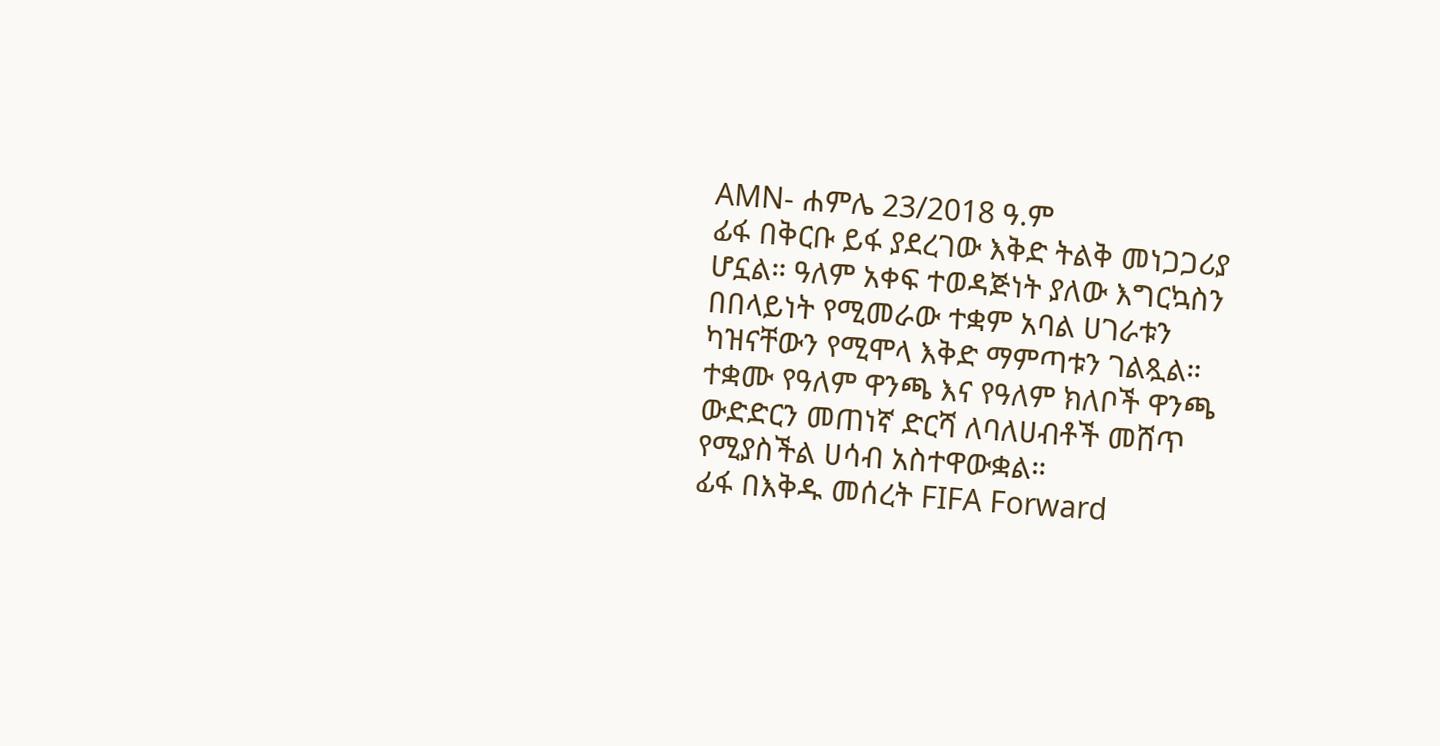AMN- ሐምሌ 23/2018 ዓ.ም
ፊፋ በቅርቡ ይፋ ያደረገው እቅድ ትልቅ መነጋጋሪያ ሆኗል። ዓለም አቀፍ ተወዳጅነት ያለው እግርኳስን በበላይነት የሚመራው ተቋም አባል ሀገራቱን ካዝናቸውን የሚሞላ እቅድ ማምጣቱን ገልጿል።
ተቋሙ የዓለም ዋንጫ እና የዓለም ክለቦች ዋንጫ ውድድርን መጠነኛ ድርሻ ለባለሀብቶች መሸጥ የሚያስችል ሀሳብ አስተዋውቋል።
ፊፋ በእቅዱ መሰረት FIFA Forward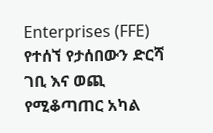Enterprises (FFE) የተሰኘ የታሰበውን ድርሻ ገቢ እና ወጪ የሚቆጣጠር አካል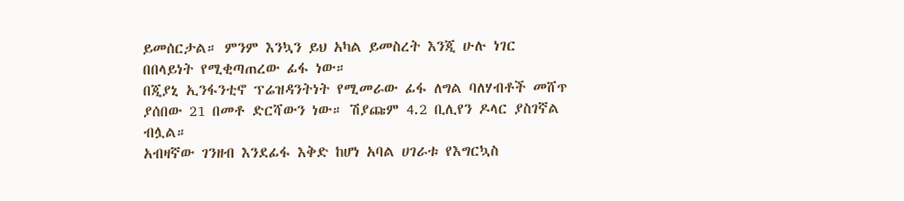ይመሰርታል። ምንም እንኳን ይህ አካል ይመስረት እንጂ ሁሉ ነገር በበላይነት የሚቂጣጠረው ፊፋ ነው።
በጂያኒ ኢንፋንቲኖ ፕሬዝዳንትነት የሚመራው ፊፋ ለግል ባለሃብቶች መሸጥ ያሰበው 21 በመቶ ድርሻውን ነው። ሽያጩም 4.2 ቢሊየን ዶላር ያስገኛል ብሏል።
አብዛኛው ገንዘብ እንደፊፋ እቅድ ከሆነ አባል ሀገራቱ የእግርኳስ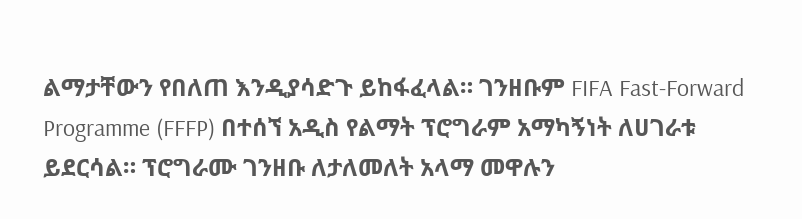ልማታቸውን የበለጠ እንዲያሳድጉ ይከፋፈላል። ገንዘቡም FIFA Fast-Forward Programme (FFFP) በተሰኘ አዲስ የልማት ፕሮግራም አማካኝነት ለሀገራቱ ይደርሳል። ፕሮግራሙ ገንዘቡ ለታለመለት አላማ መዋሉን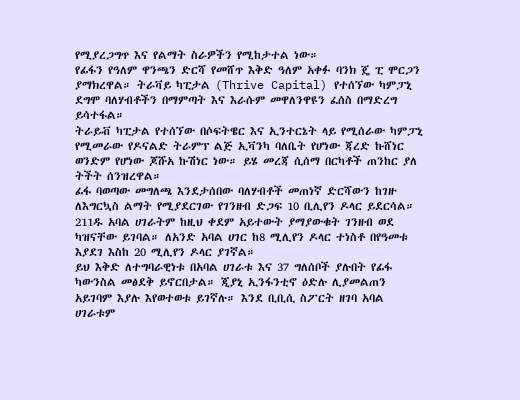የሚያረጋግጥ እና የልማት ስራዎችን የሚከታተል ነው።
የፊፋን የዓለም ዋንጫን ድርሻ የመሸጥ እቅድ ዓለም አቀፉ ባንክ ጄ ፒ ሞርጋን ያማክረዋል። ትራቫይ ካፒታል (Thrive Capital) የተሰኘው ካምፓኒ ደግሞ ባለሃብቶችን በማምጣት እና እራሱም መዋለንዋዩን ፈሰስ በማድረግ ይሳተፋል።
ትራይቭ ካፒታል የተሰኘው በሶፍትዌር እና ኢንተርኔት ላይ የሚሰራው ካምፓኒ የሚመራው የዶናልድ ትራምፕ ልጅ ኢቫንካ ባለቤት የሆነው ጃረድ ኩሸነር ወንድም የሆነው ጆሹአ ኩሽነር ነው። ይሄ መረጃ ሲሰማ በርካቶች ጠንከር ያለ ትችት ሰንዝረዋል።
ፊፋ ባወጣው መግለጫ እንደታሰበው ባለሃብቶች መጠነኛ ድርሻውን ከገዙ ለእግርኳስ ልማት የሚያደርገው የገንዘብ ድጋፍ 10 ቢሊየን ዶላር ይደርሳል። 211ዱ አባል ሀገራትም ከዚህ ቀደም አይተውት ያማያውቁት ገንዘብ ወደ ካዝናቸው ይገባል። ለአንድ አባል ሀገር ከ8 ሚሊየን ዶላር ተነስቶ በየዓመቱ እያደገ እስከ 20 ሚሊየን ዶላር ያገኛል።
ይህ እቅድ ለተግባራዊነቱ በአባል ሀገራቱ እና 37 ግለሰቦች ያሉበት የፊፋ ካውንስል መፅደቅ ይኖርበታል። ጂያኒ ኢንፋንቲኖ ዕድሉ ሊያመልጠን አይገባም እያሉ እየወተወቱ ይገኛሉ። እንደ ቢቢሲ ስፖርት ዘገባ አባል ሀገራቱም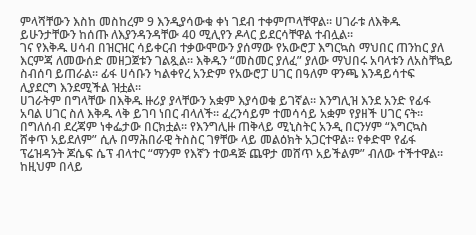ምላሻቸውን እስከ መስከረም 9 እንዲያሳውቁ ቀነ ገደብ ተቀምጦላቸዋል። ሀገራቱ ለእቅዱ ይሁንታቸውን ከሰጡ ለእያንዳንዳቸው 40 ሚሊየን ዶላር ይደርሳቸዋል ተብሏል።
ገና የእቅዱ ሀሳብ በዝርዝር ሳይቀርብ ተቃውሞውን ያሰማው የአውሮፓ እግርኳስ ማህበር ጠንከር ያለ እርምጃ ለመውሰድ መዘጋጀቱን ገልጿል። እቅዱን “መስመር ያለፈ” ያለው ማህበሩ አባላቱን ለአስቸኳይ ስብሰባ ይጠራል። ፊፋ ሀሳቡን ካልቀየረ አንድም የአውሮፓ ሀገር በዓለም ዋንጫ እንዳይሳተፍ ሊያደርግ እንደሚችል ዝቷል።
ሀገራትም በግላቸው በእቅዱ ዙሪያ ያላቸውን አቋም እያሳወቁ ይገኛል። እንግሊዝ እንደ አንድ የፊፋ አባል ሀገር ስለ እቅዱ ላቅ ይገባ ነበር ብላለች። ፈረንሳይም ተመሳሳይ አቋም የያዘች ሀገር ናት።
በግለሰብ ደረጃም ነቀፌታው በርክቷል። የእንግሊዙ ጠቅላይ ሚኒስትር አንዲ በርንሃም “እግርኳስ ሸቀጥ አይደለም” ሲሉ በማሕበራዊ ትስስር ገፃቸው ላይ መልዕክት አጋርተዋል። የቀድሞ የፊፋ ፕሬዝዳንት ጆሴፍ ሴፕ ብላተር “ማንም የእኛን ተወዳጅ ጨዋታ መሸጥ አይችልም” ብለው ተችተዋል።
ከዚህም በላይ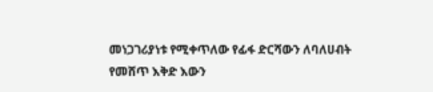መነጋገሪያነቱ የሚቀጥለው የፊፋ ድርሻውን ለባለሀብት የመሸጥ እቅድ እውን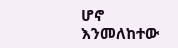ሆኖ እንመለከተው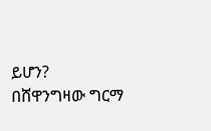ይሆን?
በሸዋንግዛው ግርማ